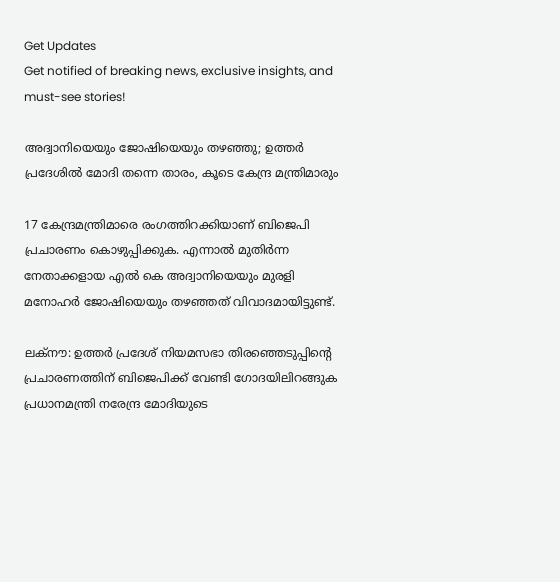Get Updates
Get notified of breaking news, exclusive insights, and must-see stories!

അദ്വാനിയെയും ജോഷിയെയും തഴഞ്ഞു; ഉത്തര്‍ പ്രദേശില്‍ മോദി തന്നെ താരം, കൂടെ കേന്ദ്ര മന്ത്രിമാരും

17 കേന്ദ്രമന്ത്രിമാരെ രംഗത്തിറക്കിയാണ് ബിജെപി പ്രചാരണം കൊഴുപ്പിക്കുക. എന്നാല്‍ മുതിര്‍ന്ന നേതാക്കളായ എല്‍ കെ അദ്വാനിയെയും മുരളി മനോഹര്‍ ജോഷിയെയും തഴഞ്ഞത് വിവാദമായിട്ടുണ്ട്.

ലക്‌നൗ: ഉത്തര്‍ പ്രദേശ് നിയമസഭാ തിരഞ്ഞെടുപ്പിന്റെ പ്രചാരണത്തിന് ബിജെപിക്ക് വേണ്ടി ഗോദയിലിറങ്ങുക പ്രധാനമന്ത്രി നരേന്ദ്ര മോദിയുടെ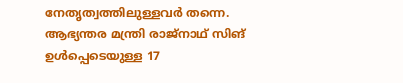നേതൃത്വത്തിലുള്ളവര്‍ തന്നെ. ആഭ്യന്തര മന്ത്രി രാജ്‌നാഥ് സിങ് ഉള്‍പ്പെടെയുള്ള 17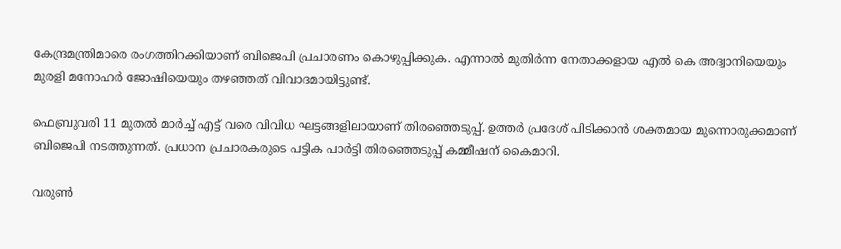കേന്ദ്രമന്ത്രിമാരെ രംഗത്തിറക്കിയാണ് ബിജെപി പ്രചാരണം കൊഴുപ്പിക്കുക. എന്നാല്‍ മുതിര്‍ന്ന നേതാക്കളായ എല്‍ കെ അദ്വാനിയെയും മുരളി മനോഹര്‍ ജോഷിയെയും തഴഞ്ഞത് വിവാദമായിട്ടുണ്ട്.

ഫെബ്രുവരി 11 മുതല്‍ മാര്‍ച്ച് എട്ട് വരെ വിവിധ ഘട്ടങ്ങളിലായാണ് തിരഞ്ഞെടുപ്പ്. ഉത്തര്‍ പ്രദേശ് പിടിക്കാന്‍ ശക്തമായ മുന്നൊരുക്കമാണ് ബിജെപി നടത്തുന്നത്. പ്രധാന പ്രചാരകരുടെ പട്ടിക പാര്‍ട്ടി തിരഞ്ഞെടുപ്പ് കമ്മീഷന് കൈമാറി.

വരുണ്‍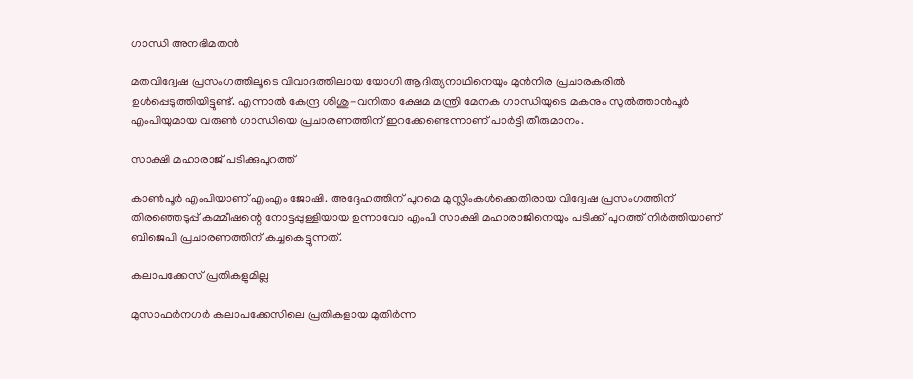ഗാന്ധി അനഭിമതന്‍

മതവിദ്വേഷ പ്രസംഗത്തിലൂടെ വിവാദത്തിലായ യോഗി ആദിത്യനാഥിനെയും മുന്‍നിര പ്രചാരകരില്‍ ഉള്‍പ്പെടുത്തിയിട്ടുണ്ട്. എന്നാല്‍ കേന്ദ്ര ശിശു-വനിതാ ക്ഷേമ മന്ത്രി മേനക ഗാന്ധിയുടെ മകനും സുല്‍ത്താന്‍പൂര്‍ എംപിയുമായ വരുണ്‍ ഗാന്ധിയെ പ്രചാരണത്തിന് ഇറക്കേണ്ടെന്നാണ് പാര്‍ട്ടി തീരുമാനം.

സാക്ഷി മഹാരാജ് പടിക്കുപുറത്ത്

കാണ്‍പൂര്‍ എംപിയാണ് എംഎം ജോഷി. അദ്ദേഹത്തിന് പുറമെ മുസ്ലിംകള്‍ക്കെതിരായ വിദ്വേഷ പ്രസംഗത്തിന് തിരഞ്ഞെടുപ്പ് കമ്മീഷന്റെ നോട്ടപ്പുള്ളിയായ ഉന്നാവോ എംപി സാക്ഷി മഹാരാജിനെയും പടിക്ക് പുറത്ത് നിര്‍ത്തിയാണ് ബിജെപി പ്രചാരണത്തിന് കച്ചകെട്ടുന്നത്.

കലാപക്കേസ് പ്രതികളുമില്ല

മുസാഫര്‍നഗര്‍ കലാപക്കേസിലെ പ്രതികളായ മുതിര്‍ന്ന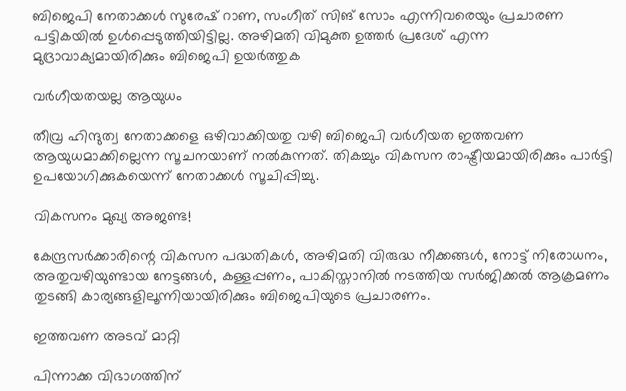ബിജെപി നേതാക്കള്‍ സുരേഷ് റാണ, സംഗീത് സിങ് സോം എന്നിവരെയും പ്രചാരണ പട്ടികയില്‍ ഉള്‍പ്പെടുത്തിയിട്ടില്ല. അഴിമതി വിമുക്ത ഉത്തര്‍ പ്രദേശ് എന്ന മുദ്രാവാക്യമായിരിക്കും ബിജെപി ഉയര്‍ത്തുക

വര്‍ഗീയതയല്ല ആയുധം

തീവ്ര ഹിന്ദുത്വ നേതാക്കളെ ഒഴിവാക്കിയതു വഴി ബിജെപി വര്‍ഗീയത ഇത്തവണ ആയുധമാക്കില്ലെന്ന സൂചനയാണ് നല്‍കുന്നത്. തികച്ചും വികസന രാഷ്ട്രീയമായിരിക്കും പാര്‍ട്ടി ഉപയോഗിക്കുകയെന്ന് നേതാക്കള്‍ സൂചിപ്പിച്ചു.

വികസനം മുഖ്യ അജണ്ട!

കേന്ദ്രസര്‍ക്കാരിന്റെ വികസന പദ്ധതികള്‍, അഴിമതി വിരുദ്ധ നീക്കങ്ങള്‍, നോട്ട് നിരോധനം, അതുവഴിയുണ്ടായ നേട്ടങ്ങള്‍, കള്ളപ്പണം, പാകിസ്താനില്‍ നടത്തിയ സര്‍ജിക്കല്‍ ആക്രമണം തുടങ്ങി കാര്യങ്ങളിലൂന്നിയായിരിക്കും ബിജെപിയുടെ പ്രചാരണം.

ഇത്തവണ അടവ് മാറ്റി

പിന്നാക്ക വിഭാഗത്തിന്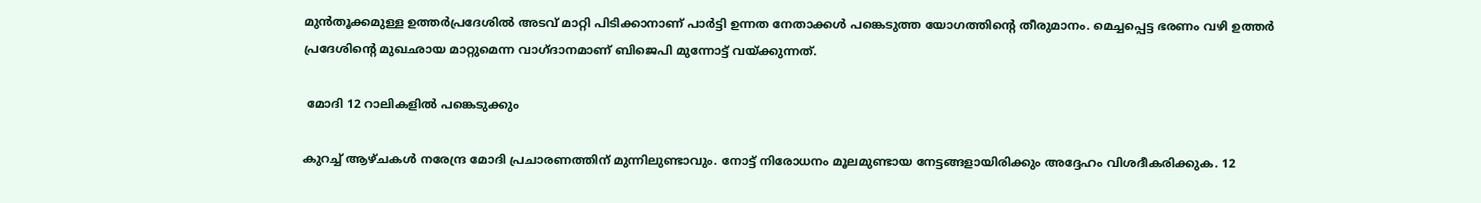മുന്‍തൂക്കമുള്ള ഉത്തര്‍പ്രദേശില്‍ അടവ് മാറ്റി പിടിക്കാനാണ് പാര്‍ട്ടി ഉന്നത നേതാക്കള്‍ പങ്കെടുത്ത യോഗത്തിന്റെ തീരുമാനം. മെച്ചപ്പെട്ട ഭരണം വഴി ഉത്തര്‍ പ്രദേശിന്റെ മുഖഛായ മാറ്റുമെന്ന വാഗ്ദാനമാണ് ബിജെപി മുന്നോട്ട് വയ്ക്കുന്നത്.

 മോദി 12 റാലികളില്‍ പങ്കെടുക്കും

കുറച്ച് ആഴ്ചകള്‍ നരേന്ദ്ര മോദി പ്രചാരണത്തിന് മുന്നിലുണ്ടാവും. നോട്ട് നിരോധനം മൂലമുണ്ടായ നേട്ടങ്ങളായിരിക്കും അദ്ദേഹം വിശദീകരിക്കുക. 12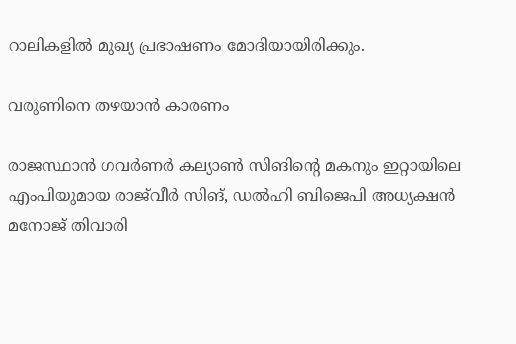റാലികളില്‍ മുഖ്യ പ്രഭാഷണം മോദിയായിരിക്കും.

വരുണിനെ തഴയാന്‍ കാരണം

രാജസ്ഥാന്‍ ഗവര്‍ണര്‍ കല്യാണ്‍ സിങിന്റെ മകനും ഇറ്റായിലെ എംപിയുമായ രാജ്‌വീര്‍ സിങ്, ഡല്‍ഹി ബിജെപി അധ്യക്ഷന്‍ മനോജ് തിവാരി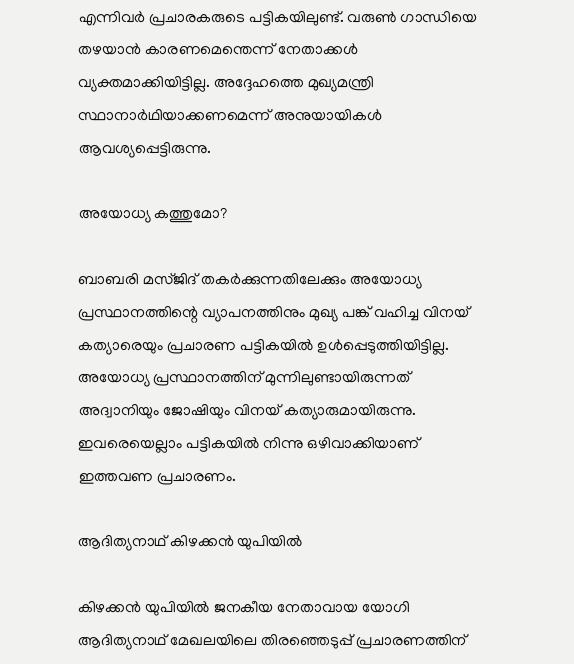എന്നിവര്‍ പ്രചാരകരുടെ പട്ടികയിലുണ്ട്. വരുണ്‍ ഗാന്ധിയെ തഴയാന്‍ കാരണമെന്തെന്ന് നേതാക്കള്‍ വ്യക്തമാക്കിയിട്ടില്ല. അദ്ദേഹത്തെ മുഖ്യമന്ത്രി സ്ഥാനാര്‍ഥിയാക്കണമെന്ന് അനുയായികള്‍ ആവശ്യപ്പെട്ടിരുന്നു.

അയോധ്യ കത്തുമോ?

ബാബരി മസ്ജിദ് തകര്‍ക്കുന്നതിലേക്കും അയോധ്യ പ്രസ്ഥാനത്തിന്റെ വ്യാപനത്തിനും മുഖ്യ പങ്ക് വഹിച്ച വിനയ് കത്യാരെയും പ്രചാരണ പട്ടികയില്‍ ഉള്‍പ്പെടുത്തിയിട്ടില്ല. അയോധ്യ പ്രസ്ഥാനത്തിന് മുന്നിലുണ്ടായിരുന്നത് അദ്വാനിയും ജോഷിയും വിനയ് കത്യാരുമായിരുന്നു. ഇവരെയെല്ലാം പട്ടികയില്‍ നിന്നു ഒഴിവാക്കിയാണ് ഇത്തവണ പ്രചാരണം.

ആദിത്യനാഥ് കിഴക്കന്‍ യുപിയില്‍

കിഴക്കന്‍ യുപിയില്‍ ജനകീയ നേതാവായ യോഗി ആദിത്യനാഥ് മേഖലയിലെ തിരഞ്ഞെടുപ്പ് പ്രചാരണത്തിന്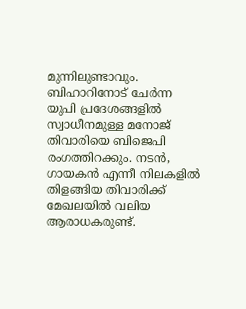മുന്നിലുണ്ടാവും. ബിഹാറിനോട് ചേര്‍ന്ന യുപി പ്രദേശങ്ങളില്‍ സ്വാധീനമുള്ള മനോജ് തിവാരിയെ ബിജെപി രംഗത്തിറക്കും. നടന്‍, ഗായകന്‍ എന്നീ നിലകളില്‍ തിളങ്ങിയ തിവാരിക്ക് മേഖലയില്‍ വലിയ ആരാധകരുണ്ട്.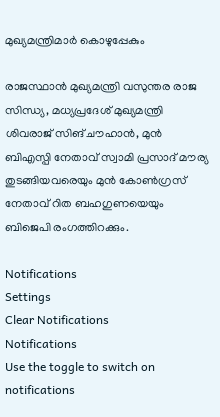മുഖ്യമന്ത്രിമാര്‍ കൊഴുപ്പേകും

രാജസ്ഥാന്‍ മുഖ്യമന്ത്രി വസുന്തര രാജ സിന്ധ്യ, മധ്യപ്രദേശ് മുഖ്യമന്ത്രി ശിവരാജ് സിങ് ചൗഹാന്‍, മുന്‍ ബിഎസ്പി നേതാവ് സ്വാമി പ്രസാദ് മൗര്യ തുടങ്ങിയവരെയും മുന്‍ കോണ്‍ഗ്രസ് നേതാവ് റിത ബഹഗുണയെയും ബിജെപി രംഗത്തിറക്കും.

Notifications
Settings
Clear Notifications
Notifications
Use the toggle to switch on notifications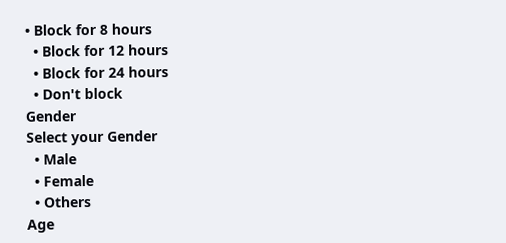• Block for 8 hours
  • Block for 12 hours
  • Block for 24 hours
  • Don't block
Gender
Select your Gender
  • Male
  • Female
  • Others
Age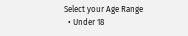Select your Age Range
  • Under 18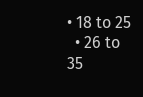• 18 to 25
  • 26 to 35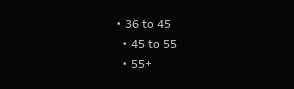• 36 to 45
  • 45 to 55
  • 55+